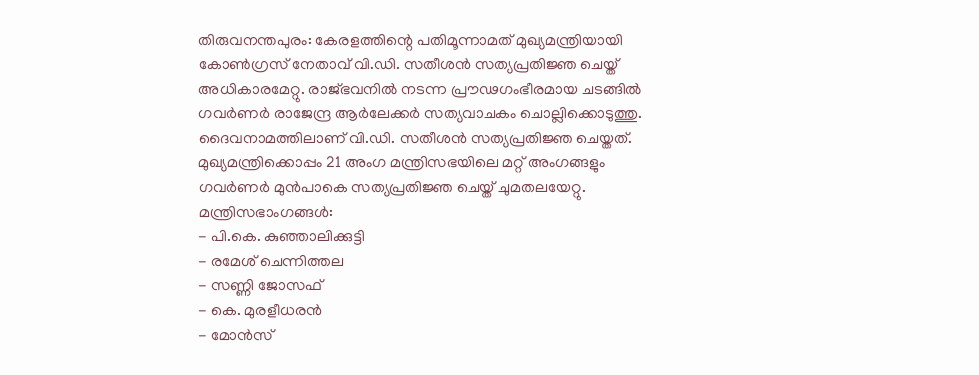തിരുവനന്തപുരം: കേരളത്തിന്റെ പതിമൂന്നാമത് മുഖ്യമന്ത്രിയായി കോൺഗ്രസ് നേതാവ് വി.ഡി. സതീശൻ സത്യപ്രതിജ്ഞ ചെയ്ത് അധികാരമേറ്റു. രാജ്ഭവനിൽ നടന്ന പ്രൗഢഗംഭീരമായ ചടങ്ങിൽ ഗവർണർ രാജേന്ദ്ര ആർലേക്കർ സത്യവാചകം ചൊല്ലിക്കൊടുത്തു. ദൈവനാമത്തിലാണ് വി.ഡി. സതീശൻ സത്യപ്രതിജ്ഞ ചെയ്തത്.
മുഖ്യമന്ത്രിക്കൊപ്പം 21 അംഗ മന്ത്രിസഭയിലെ മറ്റ് അംഗങ്ങളും ഗവർണർ മുൻപാകെ സത്യപ്രതിജ്ഞ ചെയ്ത് ചുമതലയേറ്റു.
മന്ത്രിസഭാംഗങ്ങൾ:
- പി.കെ. കുഞ്ഞാലിക്കുട്ടി
- രമേശ് ചെന്നിത്തല
- സണ്ണി ജോസഫ്
- കെ. മുരളീധരൻ
- മോൻസ്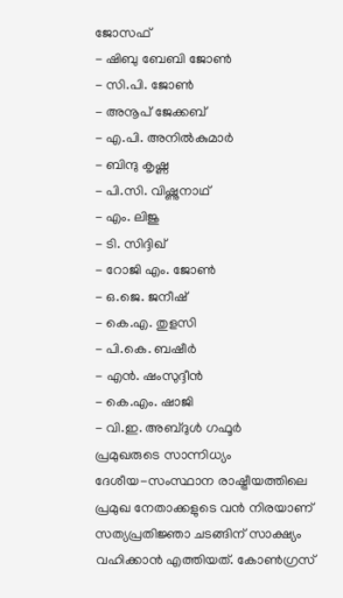ജോസഫ്
- ഷിബു ബേബി ജോൺ
- സി.പി. ജോൺ
- അനൂപ് ജേക്കബ്
- എ.പി. അനിൽകുമാർ
- ബിന്ദു കൃഷ്ണ
- പി.സി. വിഷ്ണുനാഥ്
- എം. ലിജു
- ടി. സിദ്ദിഖ്
- റോജി എം. ജോൺ
- ഒ.ജെ. ജനീഷ്
- കെ.എ. തുളസി
- പി.കെ. ബഷീർ
- എൻ. ഷംസുദ്ദീൻ
- കെ.എം. ഷാജി
- വി.ഇ. അബ്ദുൾ ഗഫൂർ
പ്രമുഖരുടെ സാന്നിധ്യം
ദേശീയ-സംസ്ഥാന രാഷ്ട്രീയത്തിലെ പ്രമുഖ നേതാക്കളുടെ വൻ നിരയാണ് സത്യപ്രതിജ്ഞാ ചടങ്ങിന് സാക്ഷ്യം വഹിക്കാൻ എത്തിയത്. കോൺഗ്രസ്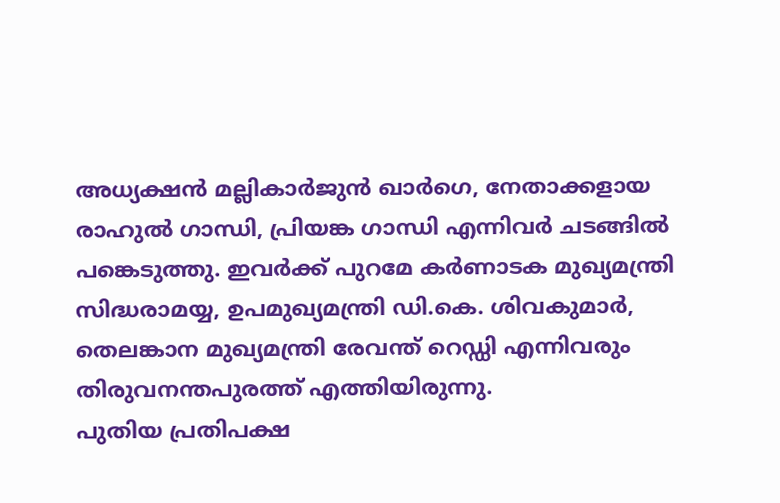അധ്യക്ഷൻ മല്ലികാർജുൻ ഖാർഗെ, നേതാക്കളായ രാഹുൽ ഗാന്ധി, പ്രിയങ്ക ഗാന്ധി എന്നിവർ ചടങ്ങിൽ പങ്കെടുത്തു. ഇവർക്ക് പുറമേ കർണാടക മുഖ്യമന്ത്രി സിദ്ധരാമയ്യ, ഉപമുഖ്യമന്ത്രി ഡി.കെ. ശിവകുമാർ, തെലങ്കാന മുഖ്യമന്ത്രി രേവന്ത് റെഡ്ഡി എന്നിവരും തിരുവനന്തപുരത്ത് എത്തിയിരുന്നു.
പുതിയ പ്രതിപക്ഷ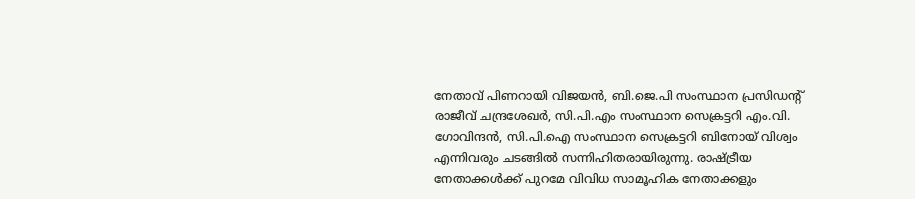നേതാവ് പിണറായി വിജയൻ, ബി.ജെ.പി സംസ്ഥാന പ്രസിഡന്റ് രാജീവ് ചന്ദ്രശേഖർ, സി.പി.എം സംസ്ഥാന സെക്രട്ടറി എം.വി. ഗോവിന്ദൻ, സി.പി.ഐ സംസ്ഥാന സെക്രട്ടറി ബിനോയ് വിശ്വം എന്നിവരും ചടങ്ങിൽ സന്നിഹിതരായിരുന്നു. രാഷ്ട്രീയ നേതാക്കൾക്ക് പുറമേ വിവിധ സാമൂഹിക നേതാക്കളും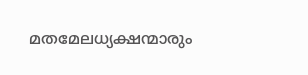മതമേലധ്യക്ഷന്മാരും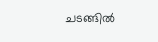ചടങ്ങിൽ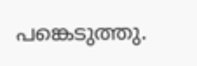പങ്കെടുത്തു.